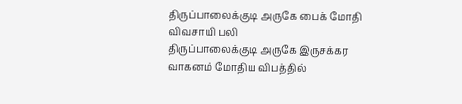திருப்பாலைக்குடி அருகே பைக் மோதி விவசாயி பலி
திருப்பாலைக்குடி அருகே இருசக்கர வாகனம் மோதிய விபத்தில்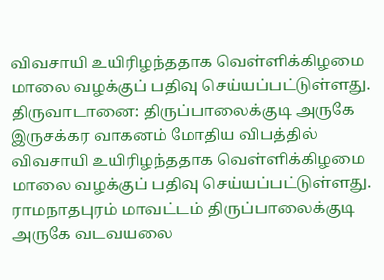விவசாயி உயிரிழந்ததாக வெள்ளிக்கிழமை மாலை வழக்குப் பதிவு செய்யப்பட்டுள்ளது.
திருவாடானை: திருப்பாலைக்குடி அருகே இருசக்கர வாகனம் மோதிய விபத்தில் விவசாயி உயிரிழந்ததாக வெள்ளிக்கிழமை மாலை வழக்குப் பதிவு செய்யப்பட்டுள்ளது.
ராமநாதபுரம் மாவட்டம் திருப்பாலைக்குடி அருகே வடவயலை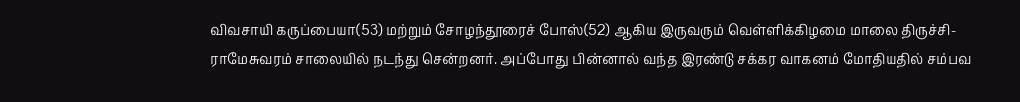விவசாயி கருப்பையா(53) மற்றும் சோழந்தூரைச் போஸ்(52) ஆகிய இருவரும் வெள்ளிக்கிழமை மாலை திருச்சி-ராமேசுவரம் சாலையில் நடந்து சென்றனர். அப்போது பின்னால் வந்த இரண்டு சக்கர வாகனம் மோதியதில் சம்பவ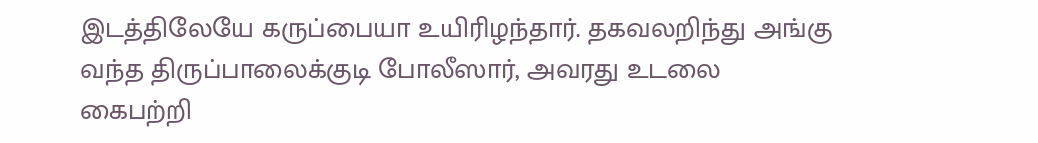இடத்திலேயே கருப்பையா உயிரிழந்தார். தகவலறிந்து அங்கு வந்த திருப்பாலைக்குடி போலீஸார், அவரது உடலை கைபற்றி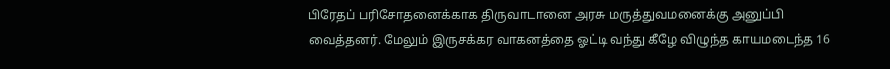பிரேதப் பரிசோதனைக்காக திருவாடானை அரசு மருத்துவமனைக்கு அனுப்பி வைத்தனர். மேலும் இருசக்கர வாகனத்தை ஓட்டி வந்து கீழே விழுந்த காயமடைந்த 16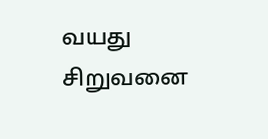வயது சிறுவனை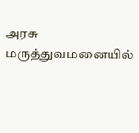அரசு மருத்துவமனையில்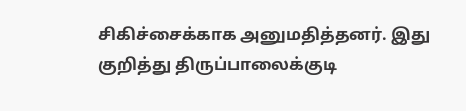சிகிச்சைக்காக அனுமதித்தனர். இது குறித்து திருப்பாலைக்குடி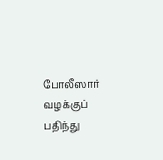போலீஸார் வழக்குப் பதிந்து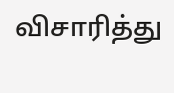விசாரித்து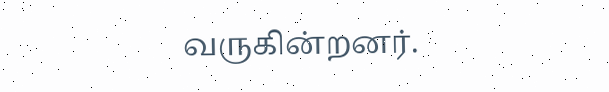வருகின்றனர்.